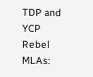TDP and YCP Rebel MLAs: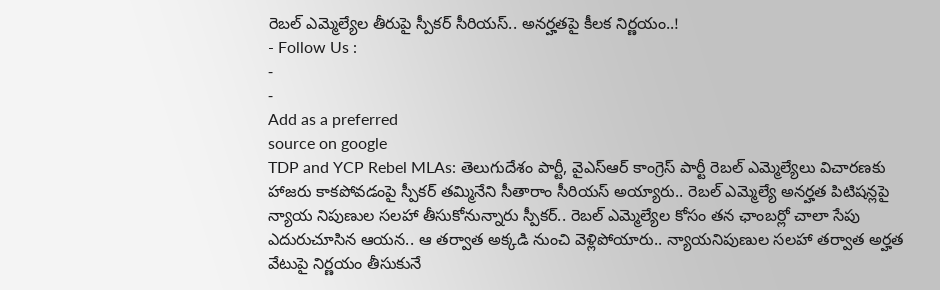రెబల్ ఎమ్మెల్యేల తీరుపై స్పీకర్ సీరియస్.. అనర్హతపై కీలక నిర్ణయం..!
- Follow Us :
-
-
Add as a preferred
source on google
TDP and YCP Rebel MLAs: తెలుగుదేశం పార్టీ, వైఎస్ఆర్ కాంగ్రెస్ పార్టీ రెబల్ ఎమ్మెల్యేలు విచారణకు హాజరు కాకపోవడంపై స్పీకర్ తమ్మినేని సీతారాం సీరియస్ అయ్యారు.. రెబల్ ఎమ్మెల్యే అనర్హత పిటిషన్లపై న్యాయ నిపుణుల సలహా తీసుకోనున్నారు స్పీకర్.. రెబల్ ఎమ్మెల్యేల కోసం తన ఛాంబర్లో చాలా సేపు ఎదురుచూసిన ఆయన.. ఆ తర్వాత అక్కడి నుంచి వెళ్లిపోయారు.. న్యాయనిపుణుల సలహా తర్వాత అర్హత వేటుపై నిర్ణయం తీసుకునే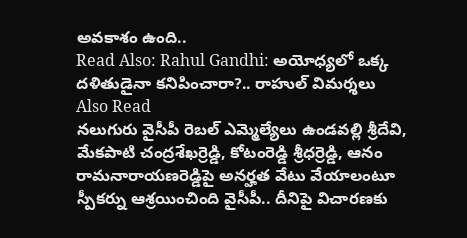అవకాశం ఉంది..
Read Also: Rahul Gandhi: అయోధ్యలో ఒక్క దళితుడైనా కనిపించారా?.. రాహుల్ విమర్శలు
Also Read
నలుగురు వైసీపీ రెబల్ ఎమ్మెల్యేలు ఉండవల్లి శ్రీదేవి, మేకపాటి చంద్రశేఖర్రెడ్డి, కోటంరెడ్డి శ్రీధర్రెడ్డి, ఆనం రామనారాయణరెడ్డిపై అనర్హత వేటు వేయాలంటూ స్పీకర్ను ఆశ్రయించింది వైసీపీ.. దీనిపై విచారణకు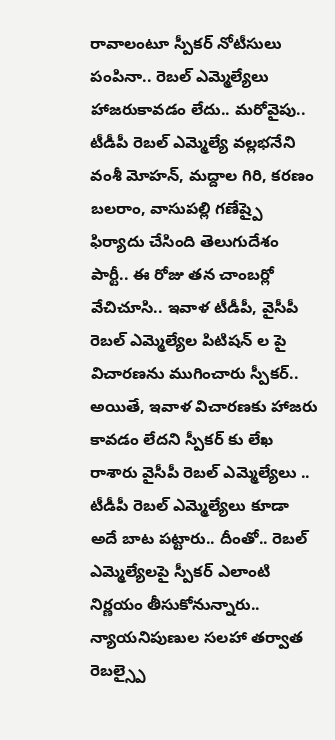రావాలంటూ స్పీకర్ నోటీసులు పంపినా.. రెబల్ ఎమ్మెల్యేలు హాజరుకావడం లేదు.. మరోవైపు.. టీడీపీ రెబల్ ఎమ్మెల్యే వల్లభనేని వంశీ మోహన్, మద్దాల గిరి, కరణం బలరాం, వాసుపల్లి గణేష్పై ఫిర్యాదు చేసింది తెలుగుదేశం పార్టీ.. ఈ రోజు తన చాంబర్లో వేచిచూసి.. ఇవాళ టీడీపీ, వైసీపీ రెబల్ ఎమ్మెల్యేల పిటిషన్ ల పై విచారణను ముగించారు స్పీకర్.. అయితే, ఇవాళ విచారణకు హాజరు కావడం లేదని స్పీకర్ కు లేఖ రాశారు వైసీపీ రెబల్ ఎమ్మెల్యేలు .. టీడీపీ రెబల్ ఎమ్మెల్యేలు కూడా అదే బాట పట్టారు.. దీంతో.. రెబల్ ఎమ్మెల్యేలపై స్పీకర్ ఎలాంటి నిర్ణయం తీసుకోనున్నారు.. న్యాయనిపుణుల సలహా తర్వాత రెబల్స్పై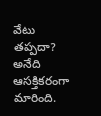వేటు తప్పదా? అనేది ఆసక్తికరంగా మారింది.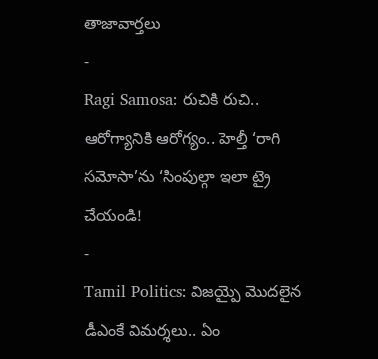తాజావార్తలు
-
Ragi Samosa: రుచికి రుచి.. ఆరోగ్యానికి ఆరోగ్యం.. హెల్తీ ‘రాగి సమోసా’ను ‘సింపుల్గా ఇలా ట్రై చేయండి!
-
Tamil Politics: విజయ్పై మొదలైన డీఎంకే విమర్శలు.. ఏం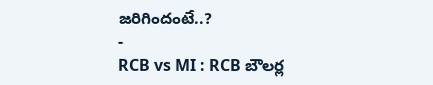జరిగిందంటే..?
-
RCB vs MI : RCB బౌలర్ల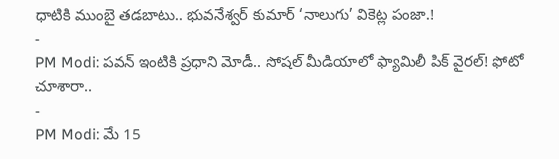ధాటికి ముంబై తడబాటు.. భువనేశ్వర్ కుమార్ ‘నాలుగు’ వికెట్ల పంజా.!
-
PM Modi: పవన్ ఇంటికి ప్రధాని మోడీ.. సోషల్ మీడియాలో ఫ్యామిలీ పిక్ వైరల్! ఫోటో చూశారా..
-
PM Modi: మే 15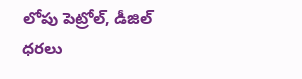లోపు పెట్రోల్, డీజిల్ ధరలు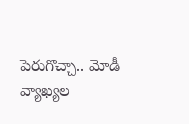పెరుగొచ్చా.. మోడీ వ్యాఖ్యల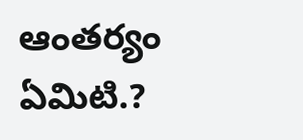ఆంతర్యం ఏమిటి.?